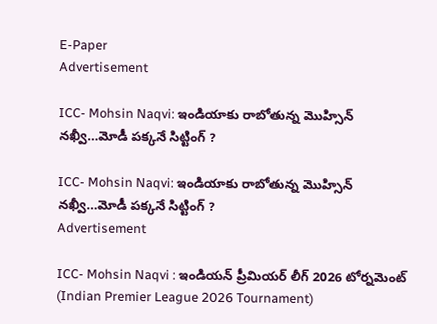E-Paper
Advertisement

ICC- Mohsin Naqvi: ఇండియాకు రాబోతున్న మొహ్సిన్ నఖ్వీ…మోడీ ప‌క్క‌నే సిట్టింగ్ ?

ICC- Mohsin Naqvi: ఇండియాకు రాబోతున్న మొహ్సిన్ నఖ్వీ…మోడీ ప‌క్క‌నే సిట్టింగ్ ?
Advertisement

ICC- Mohsin Naqvi : ఇండియన్ ప్రీమియర్ లీగ్ 2026 టోర్నమెంట్ (Indian Premier League 2026 Tournament)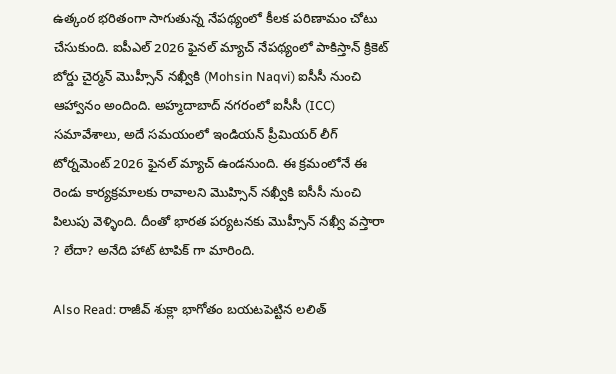ఉత్కంఠ భరితంగా సాగుతున్న నేపథ్యంలో కీలక పరిణామం చోటు చేసుకుంది. ఐపీఎల్ 2026 ఫైనల్ మ్యాచ్ నేపథ్యంలో పాకిస్తాన్ క్రికెట్ బోర్డు చైర్మన్ మొహ్సీన్ న‌ఖ్వీకి (Mohsin Naqvi) ఐసీసీ నుంచి ఆహ్వానం అందింది. అహ్మదాబాద్ నగరంలో ఐసీసీ (ICC) సమావేశాలు, అదే సమయంలో ఇండియన్ ప్రీమియర్ లీగ్ టోర్నమెంట్ 2026 ఫైనల్ మ్యాచ్ ఉండనుంది. ఈ క్రమంలోనే ఈ రెండు కార్యక్రమాలకు రావాలని మొహ్సిన్ నఖ్వీకి ఐసీసీ నుంచి పిలుపు వెళ్ళింది. దీంతో భారత పర్యటనకు మొహ్సీన్ న‌ఖ్వీ వస్తారా ? లేదా? అనేది హాట్ టాపిక్ గా మారింది.

Also Read: రాజీవ్ శుక్లా భాగోతం బ‌య‌ట‌పెట్టిన ల‌లిత్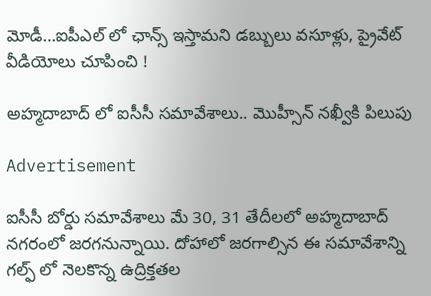మోడీ…ఐపీఎల్ లో ఛాన్స్ ఇస్తామ‌ని డ‌బ్బులు వ‌సూళ్లు, ప్రైవేట్ వీడియోలు చూపించి !

అహ్మదాబాద్ లో ఐసీసీ సమావేశాలు.. మొహ్సీన్ న‌ఖ్వీకి పిలుపు

Advertisement

ఐసీసీ బోర్డు సమావేశాలు మే 30, 31 తేదీలలో అహ్మదాబాద్ నగరంలో జరగనున్నాయి. దోహాలో జరగాల్సిన ఈ సమావేశాన్ని గల్ఫ్ లో నెలకొన్న ఉద్రిక్తతల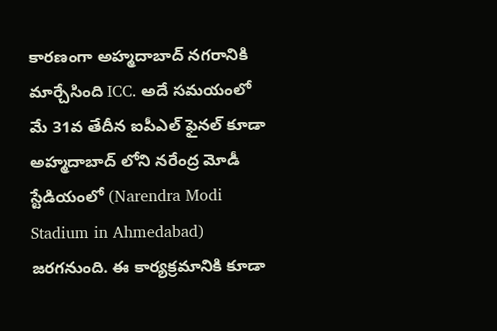కారణంగా అహ్మదాబాద్ నగరానికి మార్చేసింది ICC. అదే సమయంలో మే 31వ తేదీన ఐపీఎల్ ఫైనల్ కూడా అహ్మదాబాద్ లోని నరేంద్ర మోడీ స్టేడియంలో (Narendra Modi Stadium in Ahmedabad) జరగనుంది. ఈ కార్యక్రమానికి కూడా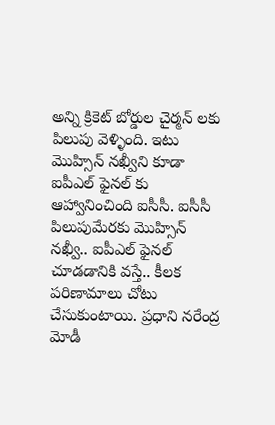అన్ని క్రికెట్ బోర్డుల చైర్మన్ లకు పిలుపు వెళ్ళింది. ఇటు మొహ్సిన్ నఖ్వీని కూడా ఐపీఎల్ ఫైనల్ కు ఆహ్వానించింది ఐసీసీ. ఐసీసీ పిలుపుమేరకు మొహ్సిన్ నఖ్వీ.. ఐపీఎల్ ఫైనల్ చూడడానికి వస్తే.. కీలక పరిణామాలు చోటు చేసుకుంటాయి. ప్రధాని నరేంద్ర మోడీ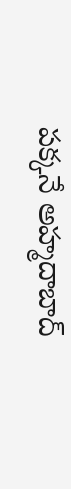పక్కనే అహ్మదాబాద్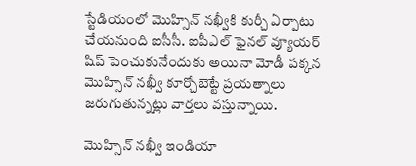స్టేడియంలో మొహ్సిన్ నఖ్వీకి కుర్చీ ఏర్పాటు చేయనుంది ఐసీసీ. ఐపీఎల్ ఫైనల్ వ్యూయర్ షిప్ పెంచుకునేందుకు అయినా మోడీ పక్కన మొహ్సిన్ నఖ్వీ కూర్చోబెట్టే ప్రయత్నాలు జరుగుతున్నట్లు వార్తలు వస్తున్నాయి.

మొహ్సిన్ నఖ్వీ ఇండియా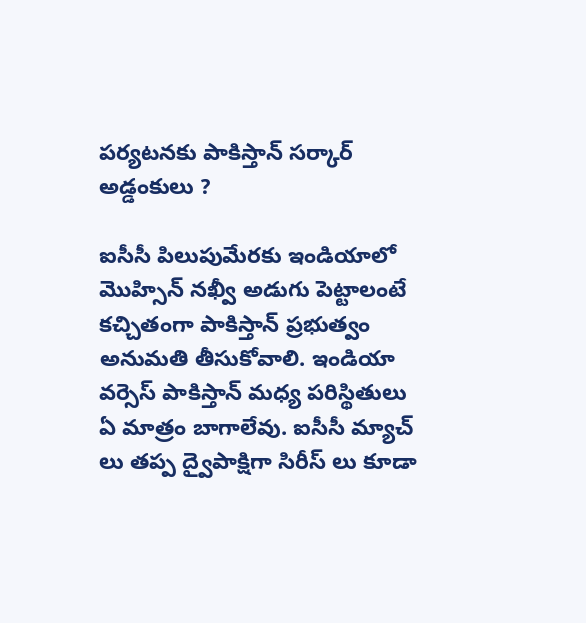పర్యటనకు పాకిస్తాన్ సర్కార్ అడ్డంకులు ?

ఐసీసీ పిలుపుమేరకు ఇండియాలో మొహ్సిన్ నఖ్వీ అడుగు పెట్టాలంటే కచ్చితంగా పాకిస్తాన్ ప్రభుత్వం అనుమతి తీసుకోవాలి. ఇండియా వర్సెస్ పాకిస్తాన్ మధ్య పరిస్థితులు ఏ మాత్రం బాగాలేవు. ఐసీసీ మ్యాచ్ లు తప్ప ద్వైపాక్షిగా సిరీస్ లు కూడా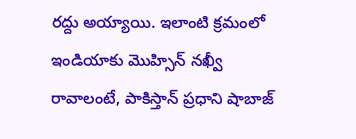రద్దు అయ్యాయి. ఇలాంటి క్రమంలో ఇండియాకు మొహ్సిన్ నఖ్వీ రావాలంటే, పాకిస్తాన్ ప్రధాని షాబాజ్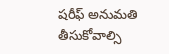షరీఫ్ అనుమతి తీసుకోవాల్సి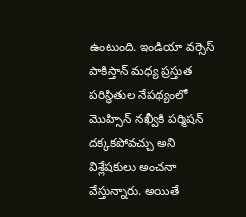ఉంటుంది. ఇండియా వర్సెస్ పాకిస్తాన్ మధ్య ప్రస్తుత పరిస్థితుల నేపథ్యంలో మొహ్సిన్ నఖ్వీకి పర్మిషన్ దక్కకపోవచ్చు అని విశ్లేషకులు అంచనా వేస్తున్నారు. అయితే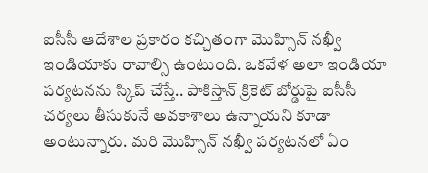ఐసీసీ ఆదేశాల ప్రకారం కచ్చితంగా మొహ్సిన్ న‌ఖ్వీ ఇండియాకు రావాల్సి ఉంటుంది. ఒకవేళ అలా ఇండియా పర్యటనను స్కిప్ చేస్తే.. పాకిస్తాన్ క్రికెట్ బోర్డుపై ఐసీసీ చర్యలు తీసుకునే అవకాశాలు ఉన్నాయని కూడా అంటున్నారు. మరి మొహ్సిన్ న‌ఖ్వీ పర్యటనలో ఏం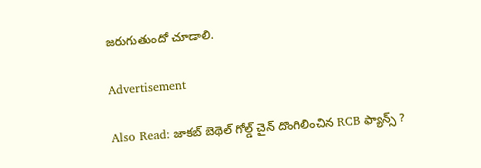జరుగుతుందో చూడాలి.

Advertisement

Also Read: జాకబ్ బెథెల్ గోల్డ్ చైన్ దొంగిలించిన RCB ఫ్యాన్స్ ?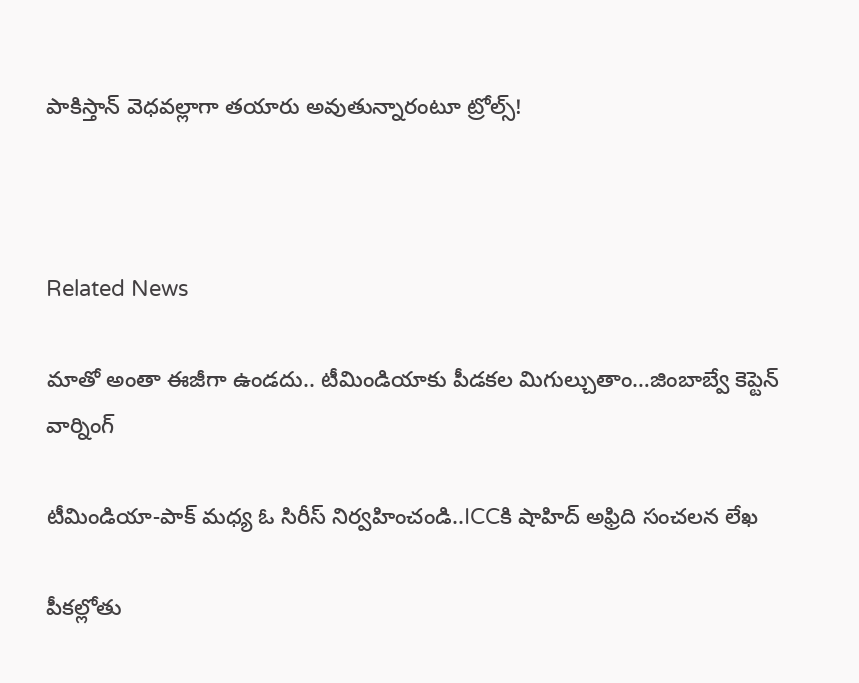పాకిస్తాన్ వెధ‌వ‌ల్లాగా త‌యారు అవుతున్నారంటూ ట్రోల్స్!



Related News

మాతో అంతా ఈజీగా ఉండదు.. టీమిండియాకు పీడకల మిగుల్చుతాం…జింబాబ్వే కెప్టెన్ వార్నింగ్

టీమిండియా-పాక్ మ‌ధ్య ఓ సిరీస్ నిర్వ‌హించండి..ICCకి షాహిద్ అఫ్రిది సంచ‌ల‌న లేఖ

పీక‌ల్లోతు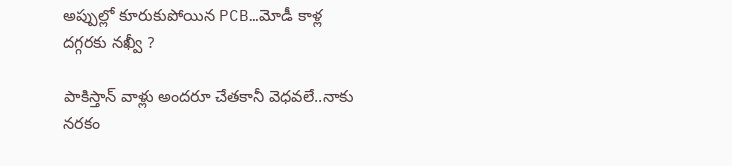అప్పుల్లో కూరుకుపోయిన PCB…మోడీ కాళ్ల ద‌గ్గ‌ర‌కు న‌ఖ్వీ ?

పాకిస్తాన్ వాళ్లు అంద‌రూ చేత‌కానీ వెధ‌వ‌లే..నాకు న‌ర‌కం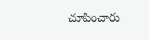చూపించారు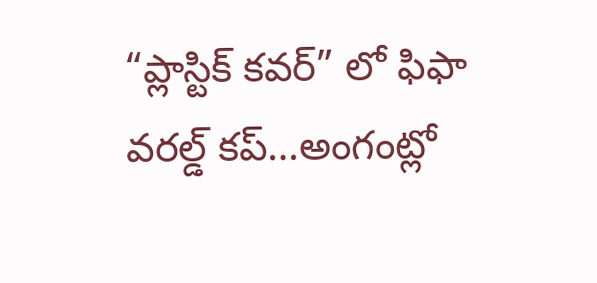“ప్లాస్టిక్ క‌వ‌ర్” లో ఫిఫా వ‌ర‌ల్డ్ క‌ప్…అంగంట్లో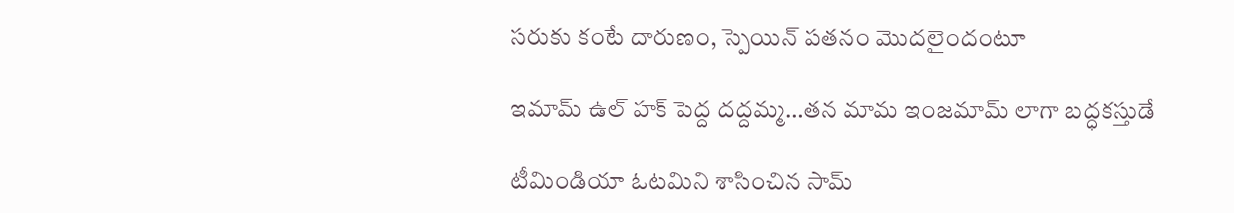స‌రుకు కంటే దారుణం, స్పెయిన్ ప‌త‌నం మొద‌లైందంటూ

ఇమామ్ ఉల్ హక్ పెద్ద ద‌ద్ద‌మ్మ‌…త‌న‌ మామ ఇంజ‌మామ్ లాగా బ‌ద్ధ‌క‌స్తుడే

టీమిండియా ఓట‌మిని శాసించిన‌ సామ్‌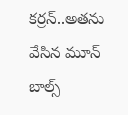కర్రన్..అత‌ను వేసిన మూన్ బాల్స్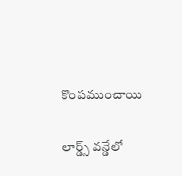కొంప‌ముంచాయి

లార్డ్స్ వన్డేలో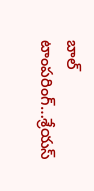బాల్ టాంపరింగ్…శ్రేయస్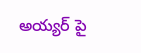అయ్యర్ పై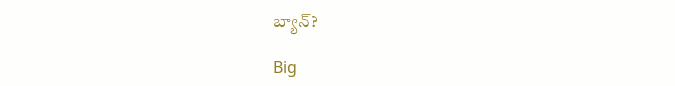బ్యాన్?

Big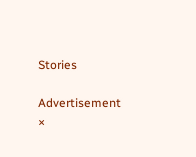Stories

Advertisement
×